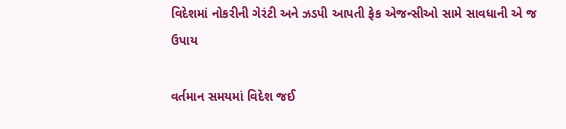વિદેશમાં નોકરીની ગેરંટી અને ઝડપી આપતી ફેક એજન્સીઓ સામે સાવધાની એ જ ઉપાય

વર્તમાન સમયમાં વિદેશ જઈ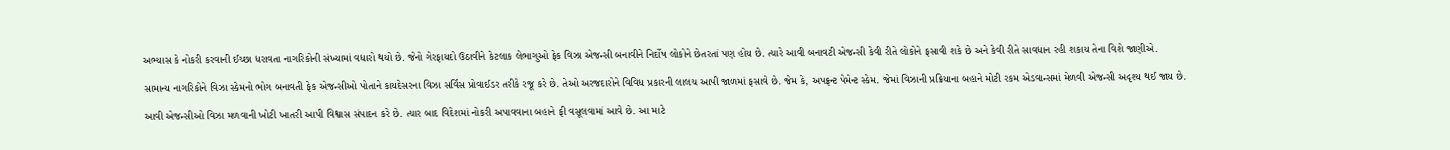અભ્યાસ કે નોકરી કરવાની ઈચ્છા ધરાવતા નાગરિકોની સંખ્યામાં વધારો થયો છે. જેનો ગેરફાયદો ઉઠાવીને કેટલાક લેભાગુઓ ફેક વિઝા એજન્સી બનાવીને નિર્દોષ લોકોને છેતરતાં પણ હોય છે. ત્યારે આવી બનાવટી એજન્સી કેવી રીતે લોકોને ફસાવી શકે છે અને કેવી રીતે સાવધાન રહી શકાય તેના વિશે જાણીએ.

સામાન્ય નાગરિકોને વિઝા સ્કેમનો ભોગ બનાવતી ફેક એજન્સીઓ પોતાને કાયદેસરના વિઝા સર્વિસ પ્રોવાઈડર તરીકે રજૂ કરે છે. તેઓ અરજદારોને વિવિધ પ્રકારની લાલચ આપી જાળમાં ફસાવે છે. જેમ કે, અપફ્રન્ટ પેમેન્ટ સ્કેમ. જેમાં વિઝાની પ્રક્રિયાના બહાને મોટી રકમ એડવાન્સમાં મેળવી એજન્સી અદૃશ્ય થઈ જાય છે.

આવી એજન્સીઓ વિઝા મળવાની ખોટી ખાતરી આપી વિશ્વાસ સંપાદન કરે છે. ત્યાર બાદ વિદેશમાં નોકરી અપાવવાના બહાને ફી વસૂલવામાં આવે છે. આ માટે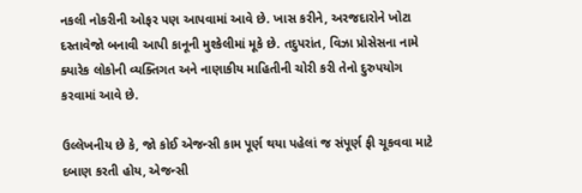નકલી નોકરીની ઓફર પણ આપવામાં આવે છે. ખાસ કરીને, અરજદારોને ખોટા દસ્તાવેજો બનાવી આપી કાનૂની મુશ્કેલીમાં મૂકે છે. તદુપરાંત, વિઝા પ્રોસેસના નામે ક્યારેક લોકોની વ્યક્તિગત અને નાણાકીય માહિતીની ચોરી કરી તેનો દુરુપયોગ કરવામાં આવે છે.

ઉલ્લેખનીય છે કે, જો કોઈ એજન્સી કામ પૂર્ણ થયા પહેલાં જ સંપૂર્ણ ફી ચૂકવવા માટે દબાણ કરતી હોય, એજન્સી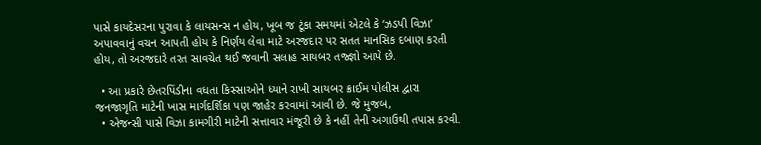પાસે કાયદેસરના પુરાવા કે લાયસન્સ ન હોય, ખૂબ જ ટૂંકા સમયમાં એટલે કે ‘ઝડપી વિઝા’ અપાવવાનું વચન આપતી હોય કે નિર્ણય લેવા માટે અરજદાર પર સતત માનસિક દબાણ કરતી હોય, તો અરજદારે તરત સાવચેત થઈ જવાની સલાહ સાયબર તજ્જ્ઞો આપે છે.

  • આ પ્રકારે છેતરપિંડીના વધતા કિસ્સાઓને ધ્યાને રાખી સાયબર ક્રાઈમ પોલીસ દ્વારા જનજાગૃતિ માટેની ખાસ માર્ગદર્શિકા પણ જાહેર કરવામાં આવી છે. જે મુજબ,
  • એજન્સી પાસે વિઝા કામગીરી માટેની સત્તાવાર મંજૂરી છે કે નહીં તેની અગાઉથી તપાસ કરવી.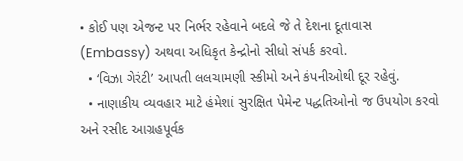• કોઈ પણ એજન્ટ પર નિર્ભર રહેવાને બદલે જે તે દેશના દૂતાવાસ (Embassy) અથવા અધિકૃત કેન્દ્રોનો સીધો સંપર્ક કરવો.
  • ‘વિઝા ગેરંટી’ આપતી લલચામણી સ્કીમો અને કંપનીઓથી દૂર રહેવું.
  • નાણાકીય વ્યવહાર માટે હંમેશાં સુરક્ષિત પેમેન્ટ પદ્ધતિઓનો જ ઉપયોગ કરવો અને રસીદ આગ્રહપૂર્વક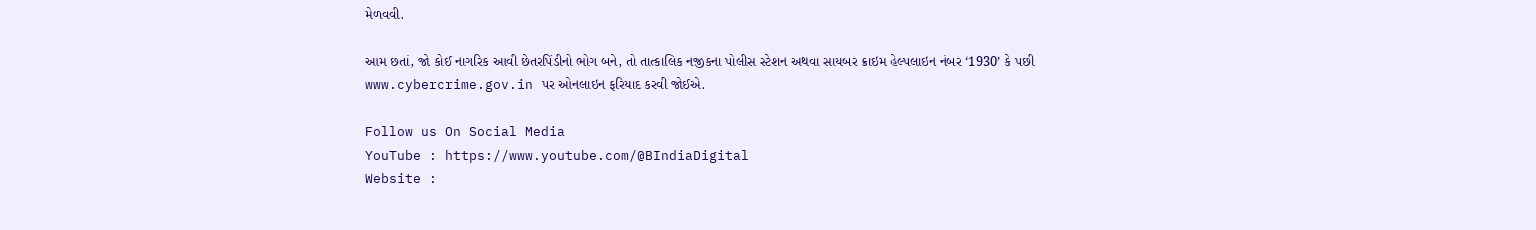મેળવવી.

આમ છતાં, જો કોઈ નાગરિક આવી છેતરપિંડીનો ભોગ બને, તો તાત્કાલિક નજીકના પોલીસ સ્ટેશન અથવા સાયબર ક્રાઇમ હેલ્પલાઇન નંબર ‘1930’ કે પછી www.cybercrime.gov.in પર ઓનલાઇન ફરિયાદ કરવી જોઈએ.

Follow us On Social Media
YouTube : https://www.youtube.com/@BIndiaDigital
Website :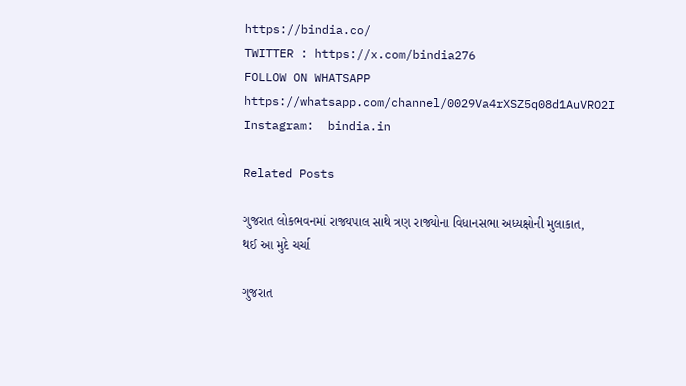https://bindia.co/
TWITTER : https://x.com/bindia276
FOLLOW ON WHATSAPP  https://whatsapp.com/channel/0029Va4rXSZ5q08d1AuVRO2I
Instagram:  bindia.in

Related Posts

ગુજરાત લોકભવનમાં રાજ્યપાલ સાથે ત્રણ રાજ્યોના વિધાનસભા અધ્યક્ષોની મુલાકાત, થઈ આ મુદે ચર્ચા

ગુજરાત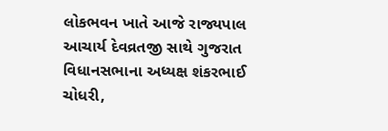લોકભવન ખાતે આજે રાજ્યપાલ આચાર્ય દેવવ્રતજી સાથે ગુજરાત વિધાનસભાના અધ્યક્ષ શંકરભાઈ ચોધરી,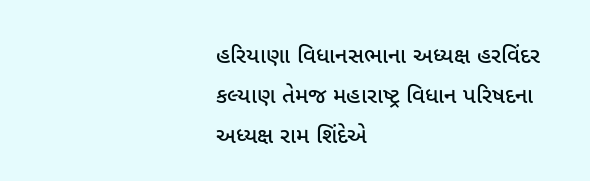હરિયાણા વિધાનસભાના અધ્યક્ષ હરવિંદર કલ્યાણ તેમજ મહારાષ્ટ્ર વિધાન પરિષદના અધ્યક્ષ રામ શિંદેએ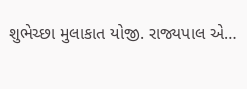શુભેચ્છા મુલાકાત યોજી. રાજ્યપાલ એ…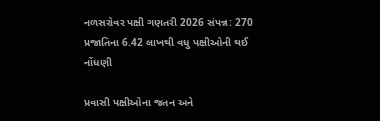નળસરોવર પક્ષી ગણતરી 2026 સંપન્ન: 270 પ્રજાતિના 6.42 લાખથી વધુ પક્ષીઓની થઈ નોંધણી

પ્રવાસી પક્ષીઓના જતન અને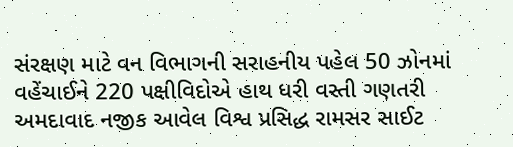સંરક્ષણ માટે વન વિભાગની સરાહનીય પહેલ 50 ઝોનમાં વહેંચાઈને 220 પક્ષીવિદોએ હાથ ધરી વસ્તી ગણતરી અમદાવાદ નજીક આવેલ વિશ્વ પ્રસિદ્ધ રામસર સાઈટ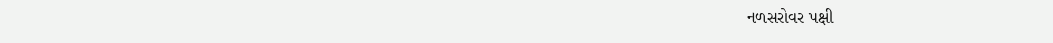નળસરોવર પક્ષી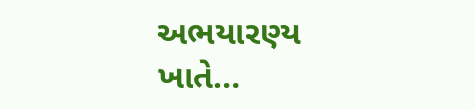અભયારણ્ય ખાતે…